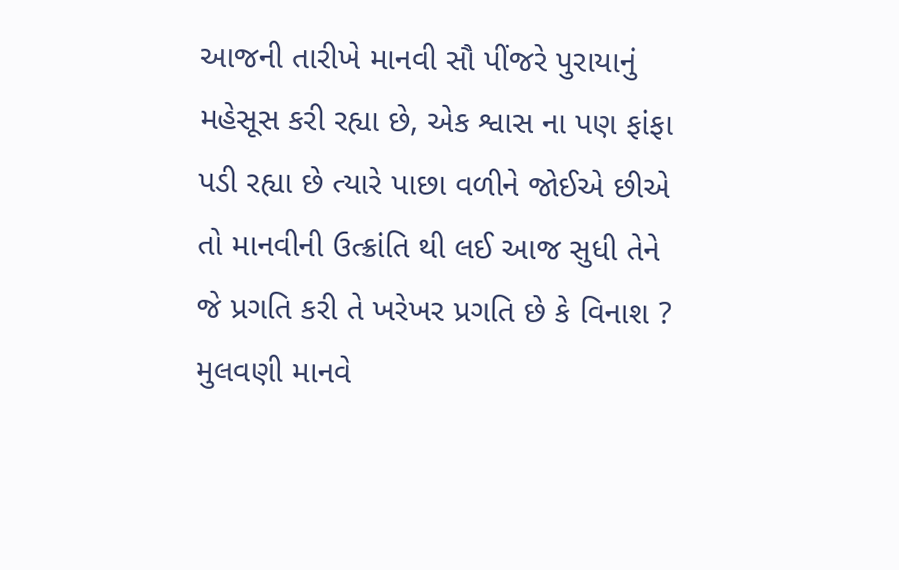આજની તારીખે માનવી સૌ પીંજરે પુરાયાનું મહેસૂસ કરી રહ્યા છે, એક શ્વાસ ના પણ ફાંફા પડી રહ્યા છે ત્યારે પાછા વળીને જોઈએ છીએ તો માનવીની ઉત્ક્રાંતિ થી લઈ આજ સુધી તેને જે પ્રગતિ કરી તે ખરેખર પ્રગતિ છે કે વિનાશ ? મુલવણી માનવે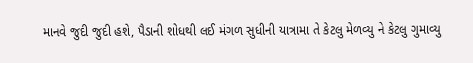માનવે જુદી જુદી હશે, પૈડાની શોધથી લઈ મંગળ સુધીની યાત્રામા તે કેટલુ મેળવ્યુ ને કેટલુ ગુમાવ્યુ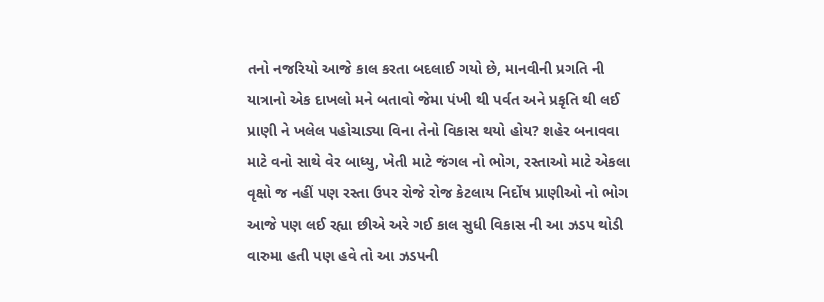તનો નજરિયો આજે કાલ કરતા બદલાઈ ગયો છે, માનવીની પ્રગતિ ની યાત્રાનો એક દાખલો મને બતાવો જેમા પંખી થી પર્વત અને પ્રકૃતિ થી લઈ પ્રાણી ને ખલેલ પહોચાડ્યા વિના તેનો વિકાસ થયો હોય? શહેર બનાવવા માટે વનો સાથે વેર બાધ્યુ, ખેતી માટે જંગલ નો ભોગ, રસ્તાઓ માટે એકલા વૃક્ષો જ નહીં પણ રસ્તા ઉપર રોજે રોજ કેટલાય નિર્દોષ પ્રાણીઓ નો ભોગ આજે પણ લઈ રહ્યા છીએ અરે ગઈ કાલ સુધી વિકાસ ની આ ઝડપ થોડી વારુમા હતી પણ હવે તો આ ઝડપની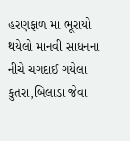હરણફાળ મા ભૂરાયો થયેલો માનવી સાધનના નીચે ચગદાઈ ગયેલા કુતરા,બિલાડા જેવા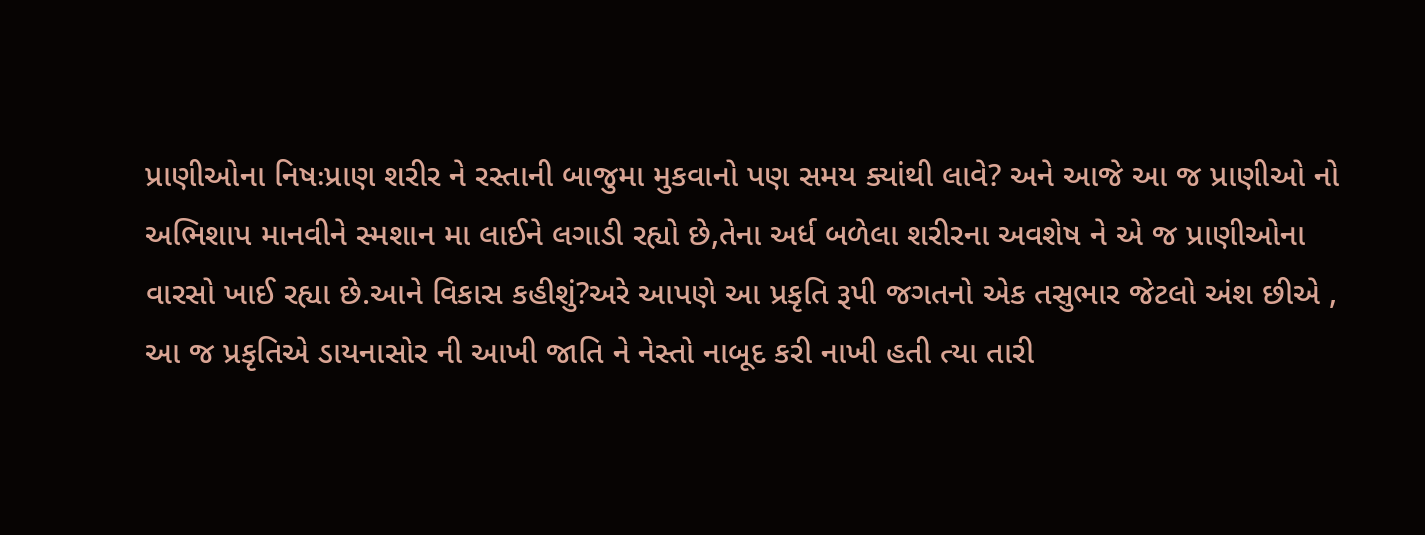પ્રાણીઓના નિષઃપ્રાણ શરીર ને રસ્તાની બાજુમા મુકવાનો પણ સમય ક્યાંથી લાવે? અને આજે આ જ પ્રાણીઓ નો અભિશાપ માનવીને સ્મશાન મા લાઈને લગાડી રહ્યો છે,તેના અર્ધ બળેલા શરીરના અવશેષ ને એ જ પ્રાણીઓના વારસો ખાઈ રહ્યા છે.આને વિકાસ કહીશું?અરે આપણે આ પ્રકૃતિ રૂપી જગતનો એક તસુભાર જેટલો અંશ છીએ , આ જ પ્રકૃતિએ ડાયનાસોર ની આખી જાતિ ને નેસ્તો નાબૂદ કરી નાખી હતી ત્યા તારી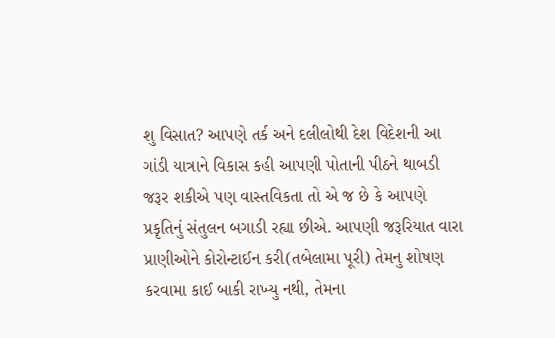શુ વિસાત? આપણે તર્ક અને દલીલોથી દેશ વિદેશની આ ગાંડી યાત્રાને વિકાસ કહી આપણી પોતાની પીઠને થાબડી જરૂર શકીએ પણ વાસ્તવિકતા તો એ જ છે કે આપણે પ્રકૃતિનું સંતુલન બગાડી રહ્યા છીએ. આપણી જરૂરિયાત વારા પ્રાણીઓને કોરોન્ટાઈન કરી(તબેલામા પૂરી) તેમનુ શોષણ કરવામા કાઈ બાકી રાખ્યુ નથી, તેમના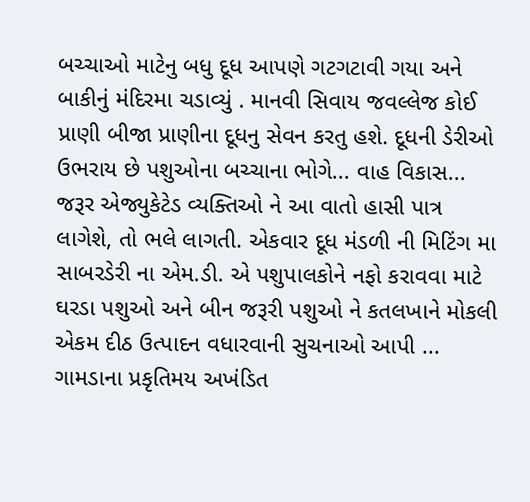બચ્ચાઓ માટેનુ બધુ દૂધ આપણે ગટગટાવી ગયા અને બાકીનું મંદિરમા ચડાવ્યું . માનવી સિવાય જવલ્લેજ કોઈ પ્રાણી બીજા પ્રાણીના દૂધનુ સેવન કરતુ હશે. દૂધની ડેરીઓ ઉભરાય છે પશુઓના બચ્ચાના ભોગે... વાહ વિકાસ... જરૂર એજ્યુકેટેડ વ્યક્તિઓ ને આ વાતો હાસી પાત્ર લાગેશે, તો ભલે લાગતી. એકવાર દૂધ મંડળી ની મિટિંગ મા સાબરડેરી ના એમ.ડી. એ પશુપાલકોને નફો કરાવવા માટે ઘરડા પશુઓ અને બીન જરૂરી પશુઓ ને કતલખાને મોકલી એકમ દીઠ ઉત્પાદન વધારવાની સુચનાઓ આપી ... ગામડાના પ્રકૃતિમય અખંડિત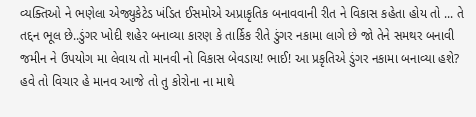વ્યક્તિઓ ને ભણેલા એજ્યુકેટેડ ખંડિત ઈસમોએ અપ્રાકૃતિક બનાવવાની રીત ને વિકાસ કહેતા હોય તો ... તે તદ્દન ભૂલ છે..ડુંગર ખોદી શહેર બનાવ્યા કારણ કે તાર્કિક રીતે ડુંગર નકામા લાગે છે જો તેને સમથર બનાવી જમીન ને ઉપયોગ મા લેવાય તો માનવી નો વિકાસ બેવડાય! ભાઈ! આ પ્રકૃતિએ ડુંગર નકામા બનાવ્યા હશે? હવે તો વિચાર હે માનવ આજે તો તુ કોરોના ના માથે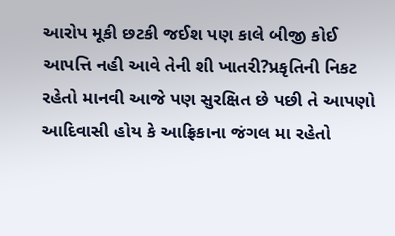આરોપ મૂકી છટકી જઈશ પણ કાલે બીજી કોઈ આપત્તિ નહી આવે તેની શી ખાતરી?પ્રકૃતિની નિકટ રહેતો માનવી આજે પણ સુરક્ષિત છે પછી તે આપણો આદિવાસી હોય કે આફ્રિકાના જંગલ મા રહેતો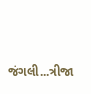જંગલી...ત્રીજા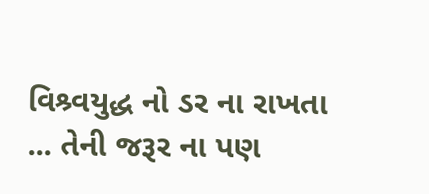વિશ્ર્વયુદ્ધ નો ડર ના રાખતા ... તેની જરૂર ના પણ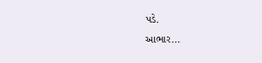પડે.
આભાર...